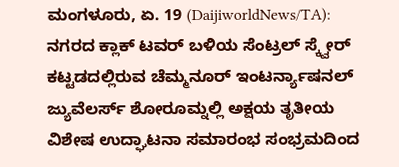ಮಂಗಳೂರು, ಏ. 19 (DaijiworldNews/TA): ನಗರದ ಕ್ಲಾಕ್ ಟವರ್ ಬಳಿಯ ಸೆಂಟ್ರಲ್ ಸ್ಕ್ವೇರ್ ಕಟ್ಟಡದಲ್ಲಿರುವ ಚೆಮ್ಮನೂರ್ ಇಂಟರ್ನ್ಯಾಷನಲ್ ಜ್ಯುವೆಲರ್ಸ್ ಶೋರೂಮ್ನಲ್ಲಿ ಅಕ್ಷಯ ತೃತೀಯ ವಿಶೇಷ ಉದ್ಘಾಟನಾ ಸಮಾರಂಭ ಸಂಭ್ರಮದಿಂದ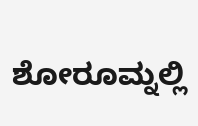ಶೋರೂಮ್ನಲ್ಲಿ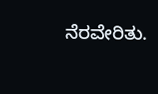ನೆರವೇರಿತು.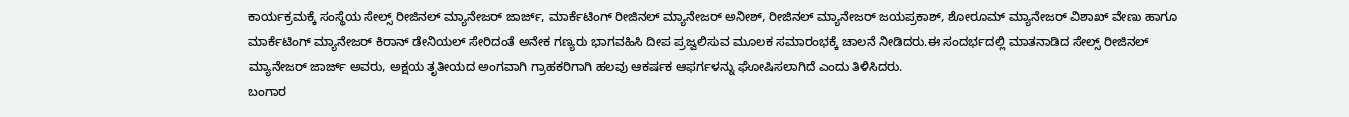ಕಾರ್ಯಕ್ರಮಕ್ಕೆ ಸಂಸ್ಥೆಯ ಸೇಲ್ಸ್ ರೀಜಿನಲ್ ಮ್ಯಾನೇಜರ್ ಜಾರ್ಜ್, ಮಾರ್ಕೆಟಿಂಗ್ ರೀಜಿನಲ್ ಮ್ಯಾನೇಜರ್ ಅನೀಶ್, ರೀಜಿನಲ್ ಮ್ಯಾನೇಜರ್ ಜಯಪ್ರಕಾಶ್, ಶೋರೂಮ್ ಮ್ಯಾನೇಜರ್ ವಿಶಾಖ್ ವೇಣು ಹಾಗೂ ಮಾರ್ಕೆಟಿಂಗ್ ಮ್ಯಾನೇಜರ್ ಕಿರಾನ್ ಡೇನಿಯಲ್ ಸೇರಿದಂತೆ ಅನೇಕ ಗಣ್ಯರು ಭಾಗವಹಿಸಿ ದೀಪ ಪ್ರಜ್ವಲಿಸುವ ಮೂಲಕ ಸಮಾರಂಭಕ್ಕೆ ಚಾಲನೆ ನೀಡಿದರು.ಈ ಸಂದರ್ಭದಲ್ಲಿ ಮಾತನಾಡಿದ ಸೇಲ್ಸ್ ರೀಜಿನಲ್ ಮ್ಯಾನೇಜರ್ ಜಾರ್ಜ್ ಅವರು, ಅಕ್ಷಯ ತೃತೀಯದ ಅಂಗವಾಗಿ ಗ್ರಾಹಕರಿಗಾಗಿ ಹಲವು ಆಕರ್ಷಕ ಆಫರ್ಗಳನ್ನು ಘೋಷಿಸಲಾಗಿದೆ ಎಂದು ತಿಳಿಸಿದರು.
ಬಂಗಾರ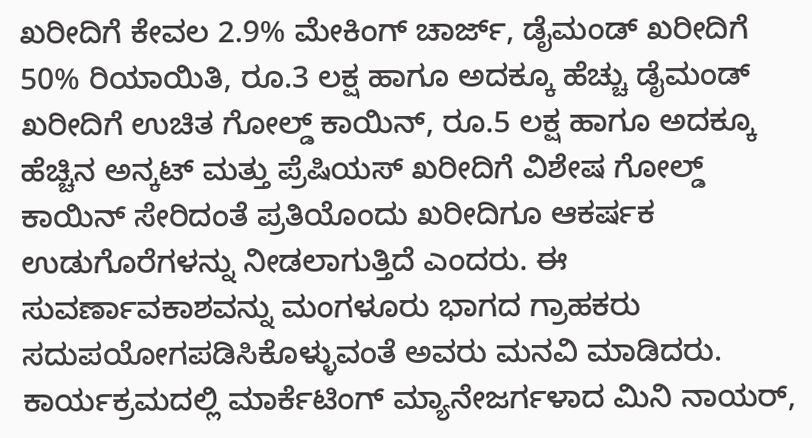ಖರೀದಿಗೆ ಕೇವಲ 2.9% ಮೇಕಿಂಗ್ ಚಾರ್ಜ್, ಡೈಮಂಡ್ ಖರೀದಿಗೆ 50% ರಿಯಾಯಿತಿ, ರೂ.3 ಲಕ್ಷ ಹಾಗೂ ಅದಕ್ಕೂ ಹೆಚ್ಚು ಡೈಮಂಡ್ ಖರೀದಿಗೆ ಉಚಿತ ಗೋಲ್ಡ್ ಕಾಯಿನ್, ರೂ.5 ಲಕ್ಷ ಹಾಗೂ ಅದಕ್ಕೂ ಹೆಚ್ಚಿನ ಅನ್ಕಟ್ ಮತ್ತು ಪ್ರೆಷಿಯಸ್ ಖರೀದಿಗೆ ವಿಶೇಷ ಗೋಲ್ಡ್ ಕಾಯಿನ್ ಸೇರಿದಂತೆ ಪ್ರತಿಯೊಂದು ಖರೀದಿಗೂ ಆಕರ್ಷಕ ಉಡುಗೊರೆಗಳನ್ನು ನೀಡಲಾಗುತ್ತಿದೆ ಎಂದರು. ಈ ಸುವರ್ಣಾವಕಾಶವನ್ನು ಮಂಗಳೂರು ಭಾಗದ ಗ್ರಾಹಕರು ಸದುಪಯೋಗಪಡಿಸಿಕೊಳ್ಳುವಂತೆ ಅವರು ಮನವಿ ಮಾಡಿದರು. ಕಾರ್ಯಕ್ರಮದಲ್ಲಿ ಮಾರ್ಕೆಟಿಂಗ್ ಮ್ಯಾನೇಜರ್ಗಳಾದ ಮಿನಿ ನಾಯರ್,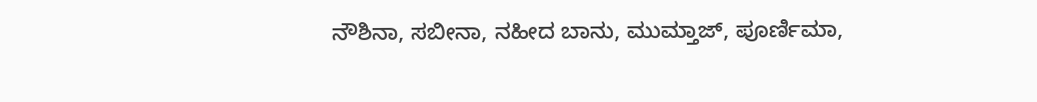ನೌಶಿನಾ, ಸಬೀನಾ, ನಹೀದ ಬಾನು, ಮುಮ್ತಾಜ್, ಪೂರ್ಣಿಮಾ,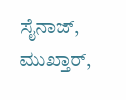ಸೈನಾಜ್, ಮುಖ್ತಾರ್,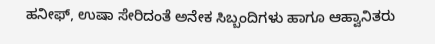ಹನೀಫ್, ಉಷಾ ಸೇರಿದಂತೆ ಅನೇಕ ಸಿಬ್ಬಂದಿಗಳು ಹಾಗೂ ಆಹ್ವಾನಿತರು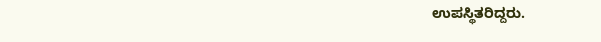ಉಪಸ್ಥಿತರಿದ್ದರು.